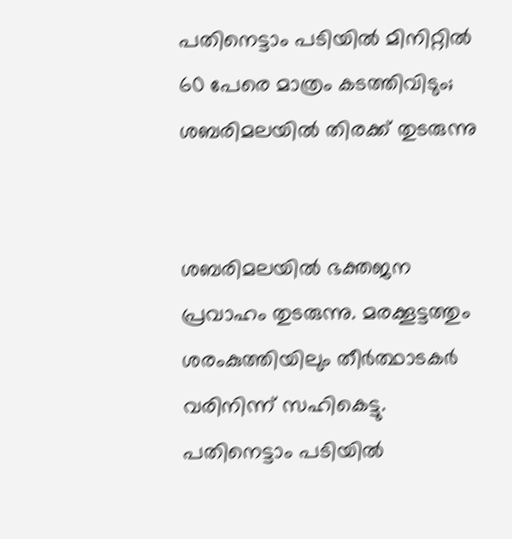പതിനെട്ടാം പടിയില്‍ മിനിറ്റില്‍ 60 പേരെ മാത്രം കടത്തിവിടും; ശബരിമലയില്‍ തിരക്ക് തുടരുന്നു


ശബരിമലയില്‍ ഭക്തജന പ്രവാഹം തുടരുന്നു. മരക്കൂട്ടത്തും ശരംകുത്തിയിലും തീര്‍ത്ഥാടകര്‍ വരിനിന്ന് സഹികെട്ടു. പതിനെട്ടാം പടിയില്‍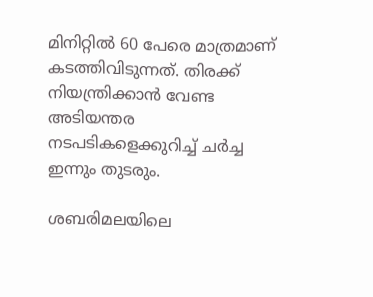മിനിറ്റില്‍ 60 പേരെ മാത്രമാണ് കടത്തിവിടുന്നത്. തിരക്ക് നിയന്ത്രിക്കാന്‍ വേണ്ട അടിയന്തര നടപടികളെക്കുറിച്ച് ചര്‍ച്ച ഇന്നും തുടരും.

ശബരിമലയിലെ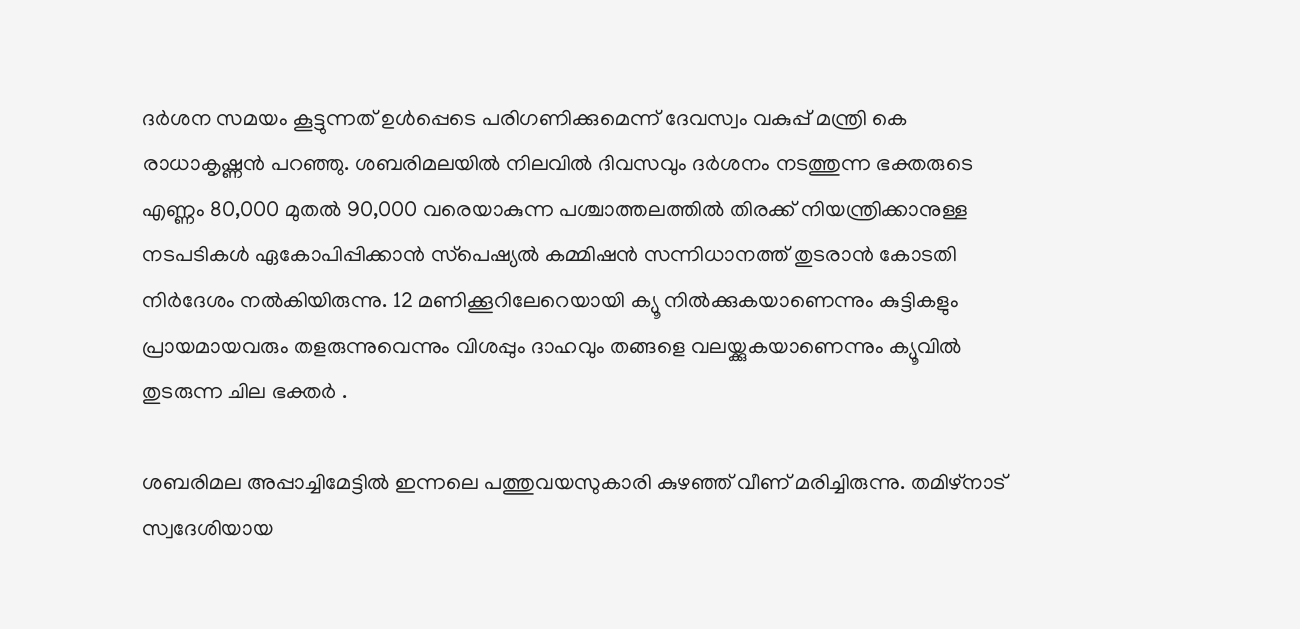ദര്‍ശന സമയം കൂട്ടുന്നത് ഉള്‍പ്പെടെ പരിഗണിക്കുമെന്ന് ദേവസ്വം വകുപ്പ് മന്ത്രി കെ രാധാകൃഷ്ണന്‍ പറഞ്ഞു. ശബരിമലയില്‍ നിലവില്‍ ദിവസവും ദര്‍ശനം നടത്തുന്ന ഭക്തരുടെ എണ്ണം 80,000 മുതല്‍ 90,000 വരെയാകുന്ന പശ്ചാത്തലത്തില്‍ തിരക്ക് നിയന്ത്രിക്കാനുള്ള നടപടികള്‍ ഏകോപിപ്പിക്കാന്‍ സ്‌പെഷ്യല്‍ കമ്മിഷന്‍ സന്നിധാനത്ത് തുടരാന്‍ കോടതി നിര്‍ദേശം നല്‍കിയിരുന്നു. 12 മണിക്കൂറിലേറെയായി ക്യൂ നില്‍ക്കുകയാണെന്നും കുട്ടികളും പ്രായമായവരും തളരുന്നുവെന്നും വിശപ്പും ദാഹവും തങ്ങളെ വലയ്ക്കുകയാണെന്നും ക്യൂവില്‍ തുടരുന്ന ചില ഭക്തര്‍ .

ശബരിമല അപ്പാച്ചിമേട്ടില്‍ ഇന്നലെ പത്തുവയസുകാരി കുഴഞ്ഞ് വീണ് മരിച്ചിരുന്നു. തമിഴ്‌നാട് സ്വദേശിയായ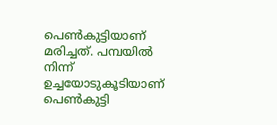പെണ്‍കുട്ടിയാണ് മരിച്ചത്. പമ്പയില്‍ നിന്ന് ഉച്ചയോടുകൂടിയാണ് പെണ്‍കുട്ടി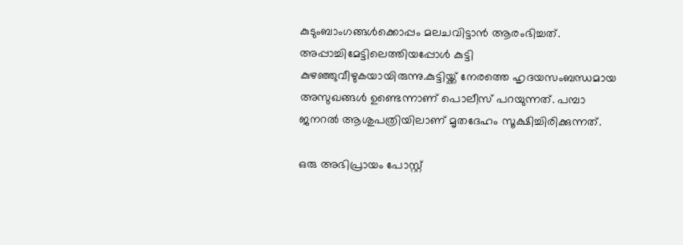കുടുംബാംഗങ്ങള്‍ക്കൊപ്പം മലചവിട്ടാന്‍ ആരംഭിച്ചത്. അപ്പാച്ചിമേട്ടിലെത്തിയപ്പോള്‍ കുട്ടി കുഴഞ്ഞുവീഴുകയായിരുന്നു.കുട്ടിയ്ക്ക് നേരത്തെ ഹൃദയസംബന്ധമായ അസുഖങ്ങള്‍ ഉണ്ടെന്നാണ് പൊലീസ് പറയുന്നത്. പമ്പാ ജനറല്‍ ആശുപത്രിയിലാണ് മൃതദേഹം സൂക്ഷിച്ചിരിക്കുന്നത്.

ഒരു അഭിപ്രായം പോസ്റ്റ്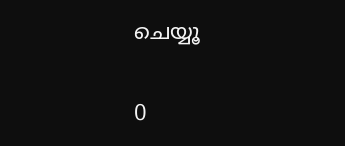ചെയ്യൂ

0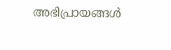അഭിപ്രായങ്ങള്‍